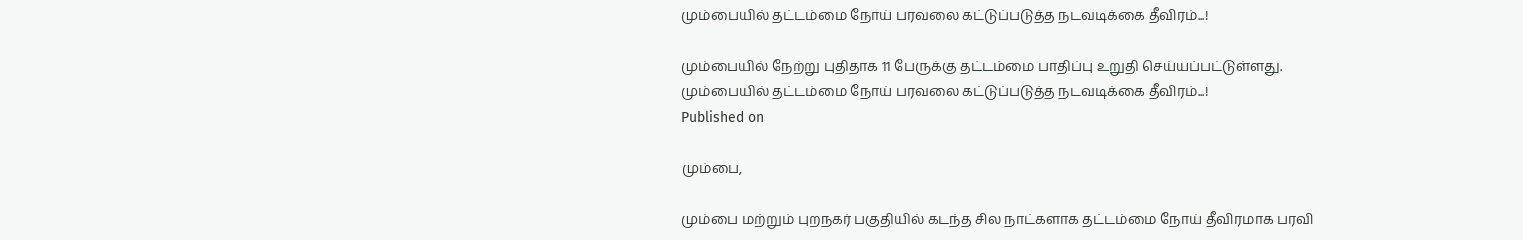மும்பையில் தட்டம்மை நோய் பரவலை கட்டுப்படுத்த நடவடிக்கை தீவிரம்...!

மும்பையில் நேற்று புதிதாக 11 பேருக்கு தட்டம்மை பாதிப்பு உறுதி செய்யப்பட்டுள்ளது.
மும்பையில் தட்டம்மை நோய் பரவலை கட்டுப்படுத்த நடவடிக்கை தீவிரம்...!
Published on

மும்பை,

மும்பை மற்றும் புறநகர் பகுதியில் கடந்த சில நாட்களாக தட்டம்மை நோய் தீவிரமாக பரவி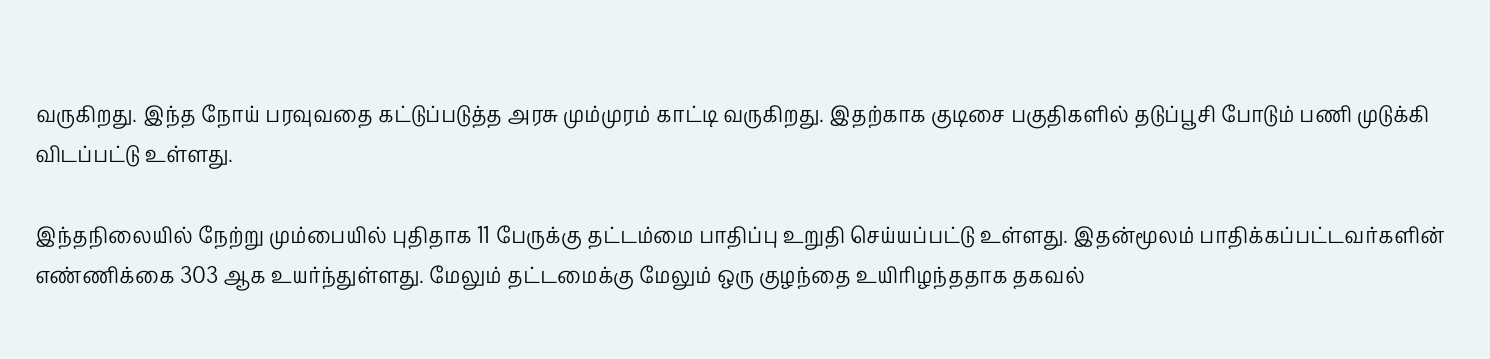வருகிறது. இந்த நோய் பரவுவதை கட்டுப்படுத்த அரசு மும்முரம் காட்டி வருகிறது. இதற்காக குடிசை பகுதிகளில் தடுப்பூசி போடும் பணி முடுக்கி விடப்பட்டு உள்ளது.

இந்தநிலையில் நேற்று மும்பையில் புதிதாக 11 பேருக்கு தட்டம்மை பாதிப்பு உறுதி செய்யப்பட்டு உள்ளது. இதன்மூலம் பாதிக்கப்பட்டவர்களின் எண்ணிக்கை 303 ஆக உயர்ந்துள்ளது. மேலும் தட்டமைக்கு மேலும் ஒரு குழந்தை உயிரிழந்ததாக தகவல்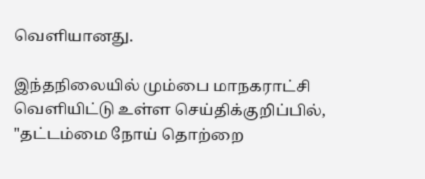வெளியானது.

இந்தநிலையில் மும்பை மாநகராட்சி வெளியிட்டு உள்ள செய்திக்குறிப்பில், "தட்டம்மை நோய் தொற்றை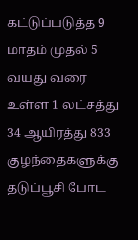கட்டுப்படுத்த 9 மாதம் முதல் 5 வயது வரை உள்ள 1 லட்சத்து 34 ஆயிரத்து 833 குழந்தைகளுக்கு தடுப்பூசி போட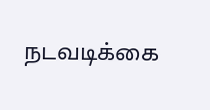நடவடிக்கை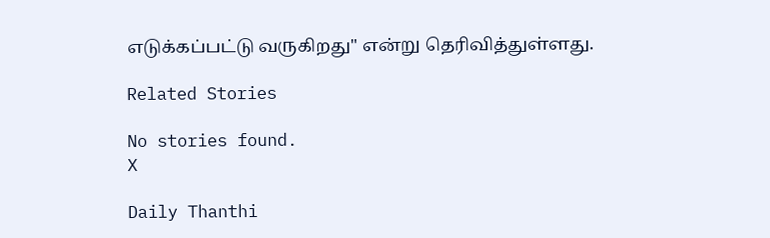எடுக்கப்பட்டு வருகிறது" என்று தெரிவித்துள்ளது.

Related Stories

No stories found.
X

Daily Thanthi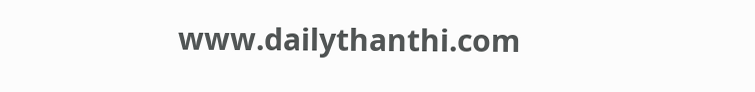www.dailythanthi.com